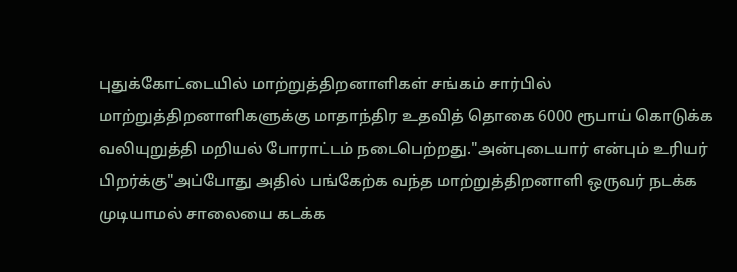புதுக்கோட்டையில் மாற்றுத்திறனாளிகள் சங்கம் சார்பில் மாற்றுத்திறனாளிகளுக்கு மாதாந்திர உதவித் தொகை 6000 ரூபாய் கொடுக்க வலியுறுத்தி மறியல் போராட்டம் நடைபெற்றது."அன்புடையார் என்பும் உரியர் பிறர்க்கு"அப்போது அதில் பங்கேற்க வந்த மாற்றுத்திறனாளி ஒருவர் நடக்க முடியாமல் சாலையை கடக்க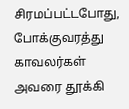சிரமப்பட்டபோது, போக்குவரத்து காவலர்கள் அவரை தூக்கி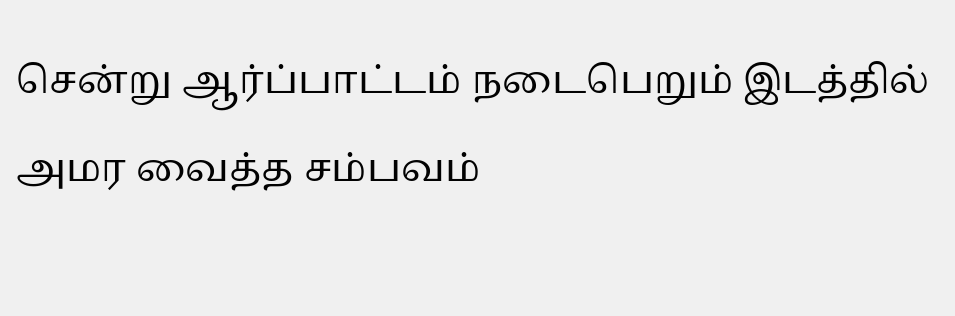சென்று ஆர்ப்பாட்டம் நடைபெறும் இடத்தில் அமர வைத்த சம்பவம்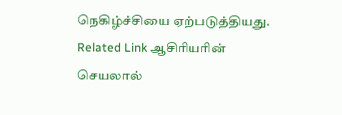நெகிழ்ச்சியை ஏற்படுத்தியது. Related Link ஆசிரியரின் செயலால்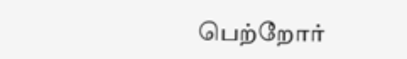பெற்றோர்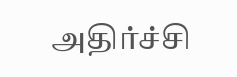அதிர்ச்சி